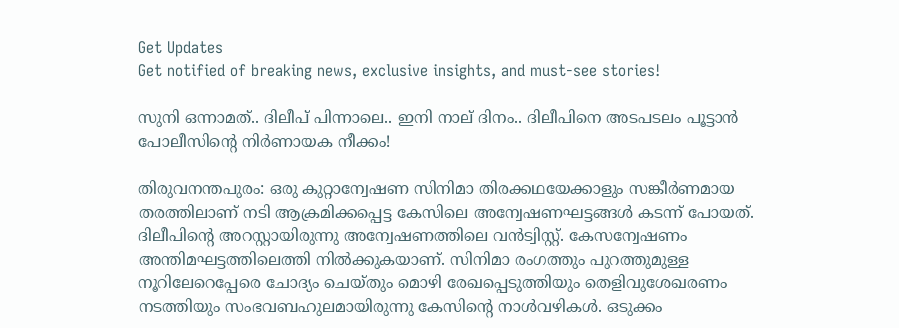Get Updates
Get notified of breaking news, exclusive insights, and must-see stories!

സുനി ഒന്നാമത്.. ദിലീപ് പിന്നാലെ.. ഇനി നാല് ദിനം.. ദിലീപിനെ അടപടലം പൂട്ടാൻ പോലീസിന്റെ നിർണായക നീക്കം!

തിരുവനന്തപുരം: ഒരു കുറ്റാന്വേഷണ സിനിമാ തിരക്കഥയേക്കാളും സങ്കീര്‍ണമായ തരത്തിലാണ് നടി ആക്രമിക്കപ്പെട്ട കേസിലെ അന്വേഷണഘട്ടങ്ങള്‍ കടന്ന് പോയത്. ദിലീപിന്റെ അറസ്റ്റായിരുന്നു അന്വേഷണത്തിലെ വന്‍ട്വിസ്റ്റ്. കേസന്വേഷണം അന്തിമഘട്ടത്തിലെത്തി നില്‍ക്കുകയാണ്. സിനിമാ രംഗത്തും പുറത്തുമുള്ള നൂറിലേറെപ്പേരെ ചോദ്യം ചെയ്തും മൊഴി രേഖപ്പെടുത്തിയും തെളിവുശേഖരണം നടത്തിയും സംഭവബഹുലമായിരുന്നു കേസിന്റെ നാൾവഴികൾ. ഒടുക്കം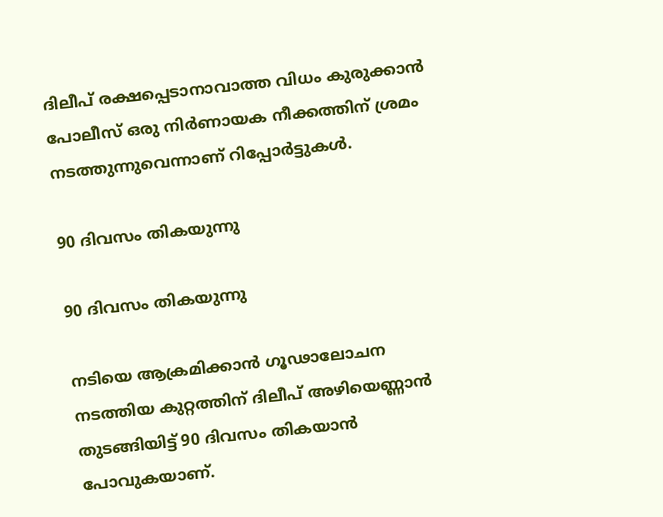ദിലീപ് രക്ഷപ്പെടാനാവാത്ത വിധം കുരുക്കാൻ പോലീസ് ഒരു നിര്‍ണായക നീക്കത്തിന് ശ്രമം നടത്തുന്നുവെന്നാണ് റിപ്പോർട്ടുകൾ.

90 ദിവസം തികയുന്നു

90 ദിവസം തികയുന്നു

നടിയെ ആക്രമിക്കാന്‍ ഗൂഢാലോചന നടത്തിയ കുറ്റത്തിന് ദിലീപ് അഴിയെണ്ണാന്‍ തുടങ്ങിയിട്ട് 90 ദിവസം തികയാന്‍ പോവുകയാണ്.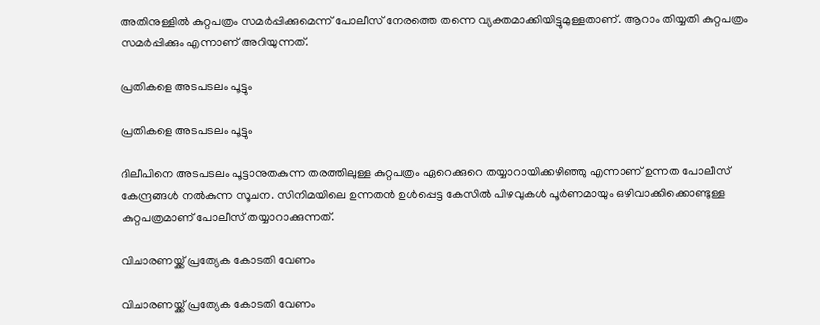അതിനുള്ളില്‍ കുറ്റപത്രം സമര്‍പ്പിക്കുമെന്ന് പോലീസ് നേരത്തെ തന്നെ വ്യക്തമാക്കിയിട്ടുമുള്ളതാണ്. ആറാം തിയ്യതി കുറ്റപത്രം സമര്‍പ്പിക്കും എന്നാണ് അറിയുന്നത്.

പ്രതികളെ അടപടലം പൂട്ടും

പ്രതികളെ അടപടലം പൂട്ടും

ദിലീപിനെ അടപടലം പൂട്ടാനുതകുന്ന തരത്തിലുള്ള കുറ്റപത്രം ഏറെക്കുറെ തയ്യാറായിക്കഴിഞ്ഞു എന്നാണ് ഉന്നത പോലീസ് കേന്ദ്രങ്ങള്‍ നല്‍കുന്ന സൂചന. സിനിമയിലെ ഉന്നതന്‍ ഉള്‍പ്പെട്ട കേസില്‍ പിഴവുകള്‍ പൂര്‍ണമായും ഒഴിവാക്കിക്കൊണ്ടുള്ള കുറ്റപത്രമാണ് പോലീസ് തയ്യാറാക്കുന്നത്.

വിചാരണയ്ക്ക് പ്രത്യേക കോടതി വേണം

വിചാരണയ്ക്ക് പ്രത്യേക കോടതി വേണം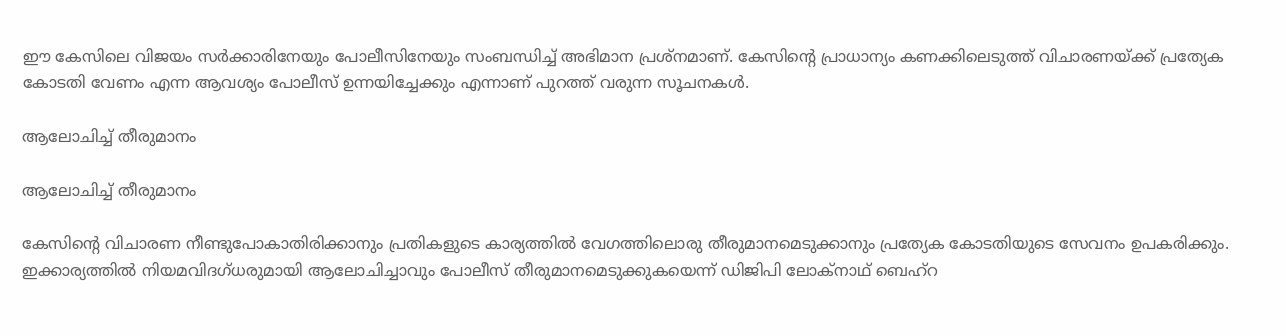ഈ കേസിലെ വിജയം സര്‍ക്കാരിനേയും പോലീസിനേയും സംബന്ധിച്ച് അഭിമാന പ്രശ്‌നമാണ്. കേസിന്റെ പ്രാധാന്യം കണക്കിലെടുത്ത് വിചാരണയ്ക്ക് പ്രത്യേക കോടതി വേണം എന്ന ആവശ്യം പോലീസ് ഉന്നയിച്ചേക്കും എന്നാണ് പുറത്ത് വരുന്ന സൂചനകള്‍.

ആലോചിച്ച് തീരുമാനം

ആലോചിച്ച് തീരുമാനം

കേസിന്റെ വിചാരണ നീണ്ടുപോകാതിരിക്കാനും പ്രതികളുടെ കാര്യത്തില്‍ വേഗത്തിലൊരു തീരുമാനമെടുക്കാനും പ്രത്യേക കോടതിയുടെ സേവനം ഉപകരിക്കും. ഇക്കാര്യത്തില്‍ നിയമവിദഗ്ധരുമായി ആലോചിച്ചാവും പോലീസ് തീരുമാനമെടുക്കുകയെന്ന് ഡിജിപി ലോക്‌നാഥ് ബെഹ്‌റ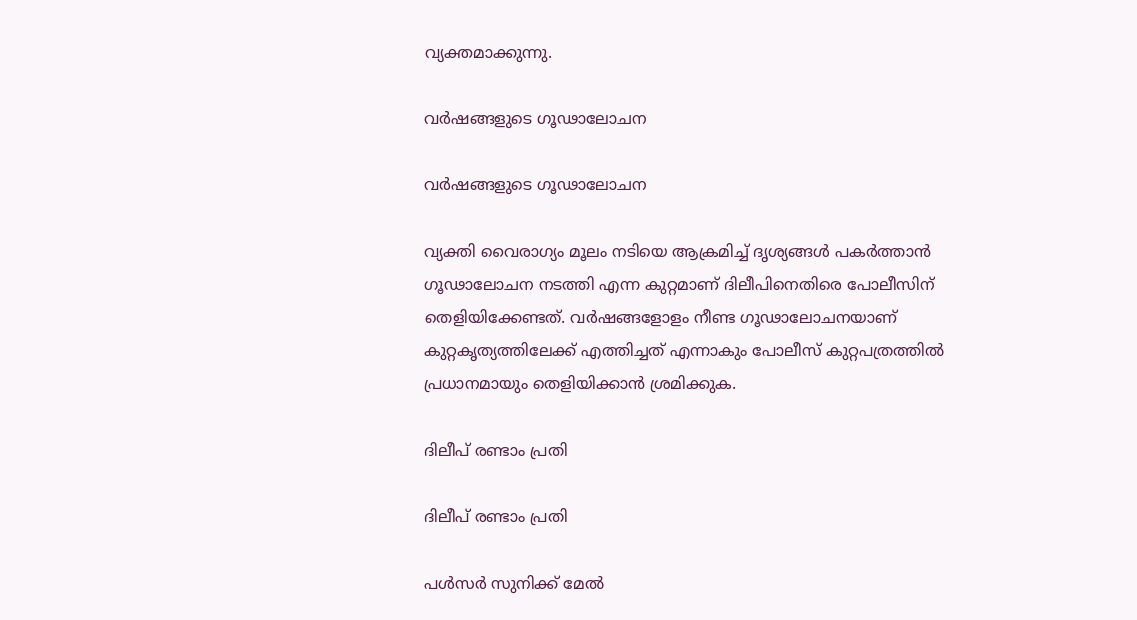വ്യക്തമാക്കുന്നു.

വർഷങ്ങളുടെ ഗൂഢാലോചന

വർഷങ്ങളുടെ ഗൂഢാലോചന

വ്യക്തി വൈരാഗ്യം മൂലം നടിയെ ആക്രമിച്ച് ദൃശ്യങ്ങള്‍ പകര്‍ത്താന്‍ ഗൂഢാലോചന നടത്തി എന്ന കുറ്റമാണ് ദിലീപിനെതിരെ പോലീസിന് തെളിയിക്കേണ്ടത്. വര്‍ഷങ്ങളോളം നീണ്ട ഗൂഢാലോചനയാണ് കുറ്റകൃത്യത്തിലേക്ക് എത്തിച്ചത് എന്നാകും പോലീസ് കുറ്റപത്രത്തില്‍ പ്രധാനമായും തെളിയിക്കാന്‍ ശ്രമിക്കുക.

ദിലീപ് രണ്ടാം പ്രതി

ദിലീപ് രണ്ടാം പ്രതി

പള്‍സര്‍ സുനിക്ക് മേല്‍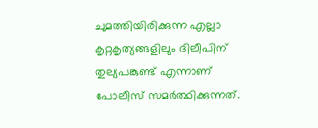ചുമത്തിയിരിക്കുന്ന എല്ലാ കൃറ്റകൃത്യങ്ങളിലും ദിലീപിന് തുല്യപങ്കുണ്ട് എന്നാണ് പോലീസ് സമര്‍ത്ഥിക്കുന്നത്.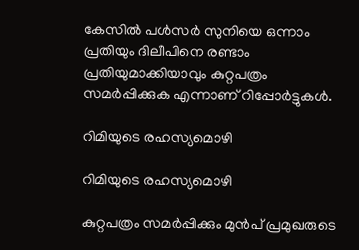കേസില്‍ പള്‍സര്‍ സുനിയെ ഒന്നാം പ്രതിയും ദിലീപിനെ രണ്ടാം പ്രതിയുമാക്കിയാവും കുറ്റപത്രം സമര്‍പ്പിക്കുക എന്നാണ് റിപ്പോര്‍ട്ടുകള്‍.

റിമിയുടെ രഹസ്യമൊഴി

റിമിയുടെ രഹസ്യമൊഴി

കുറ്റപത്രം സമര്‍പ്പിക്കും മുന്‍പ് പ്രമുഖരുടെ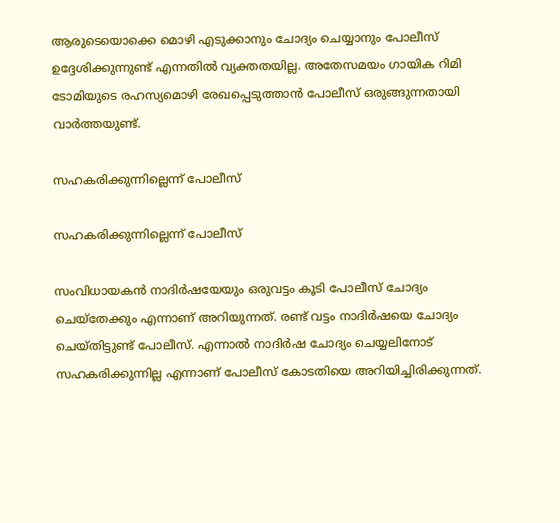ആരുടെയൊക്കെ മൊഴി എടുക്കാനും ചോദ്യം ചെയ്യാനും പോലീസ് ഉദ്ദേശിക്കുന്നുണ്ട് എന്നതില്‍ വ്യക്തതയില്ല. അതേസമയം ഗായിക റിമി ടോമിയുടെ രഹസ്യമൊഴി രേഖപ്പെടുത്താന്‍ പോലീസ് ഒരുങ്ങുന്നതായി വാര്‍ത്തയുണ്ട്.

സഹകരിക്കുന്നില്ലെന്ന് പോലീസ്

സഹകരിക്കുന്നില്ലെന്ന് പോലീസ്

സംവിധായകന്‍ നാദിര്‍ഷയേയും ഒരുവട്ടം കൂടി പോലീസ് ചോദ്യം ചെയ്‌തേക്കും എന്നാണ് അറിയുന്നത്. രണ്ട് വട്ടം നാദിര്‍ഷയെ ചോദ്യം ചെയ്തിട്ടുണ്ട് പോലീസ്. എന്നാല്‍ നാദിര്‍ഷ ചോദ്യം ചെയ്യലിനോട് സഹകരിക്കുന്നില്ല എന്നാണ് പോലീസ് കോടതിയെ അറിയിച്ചിരിക്കുന്നത്.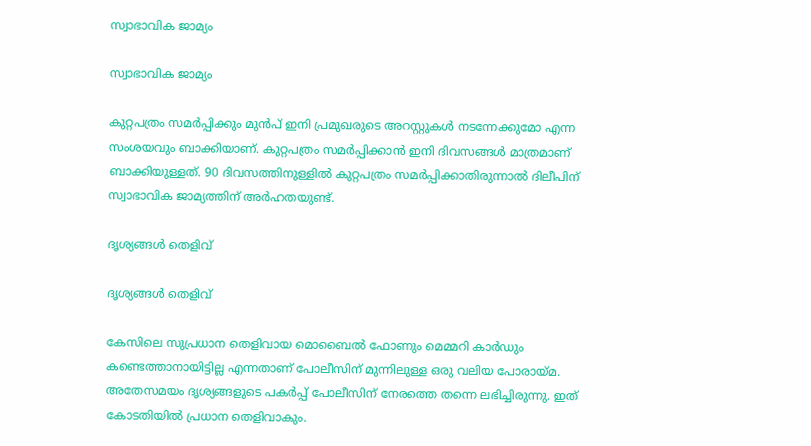സ്വാഭാവിക ജാമ്യം

സ്വാഭാവിക ജാമ്യം

കുറ്റപത്രം സമര്‍പ്പിക്കും മുന്‍പ് ഇനി പ്രമുഖരുടെ അറസ്റ്റുകള്‍ നടന്നേക്കുമോ എന്ന സംശയവും ബാക്കിയാണ്. കുറ്റപത്രം സമര്‍പ്പിക്കാന്‍ ഇനി ദിവസങ്ങള്‍ മാത്രമാണ് ബാക്കിയുള്ളത്. 90 ദിവസത്തിനുള്ളില്‍ കുറ്റപത്രം സമര്‍പ്പിക്കാതിരുന്നാല്‍ ദിലീപിന് സ്വാഭാവിക ജാമ്യത്തിന് അര്‍ഹതയുണ്ട്.

ദൃശ്യങ്ങൾ തെളിവ്

ദൃശ്യങ്ങൾ തെളിവ്

കേസിലെ സുപ്രധാന തെളിവായ മൊബൈല്‍ ഫോണും മെമ്മറി കാര്‍ഡും കണ്ടെത്താനായിട്ടില്ല എന്നതാണ് പോലീസിന് മുന്നിലുള്ള ഒരു വലിയ പോരായ്മ. അതേസമയം ദൃശ്യങ്ങളുടെ പകര്‍പ്പ് പോലീസിന് നേരത്തെ തന്നെ ലഭിച്ചിരുന്നു. ഇത് കോടതിയില്‍ പ്രധാന തെളിവാകും.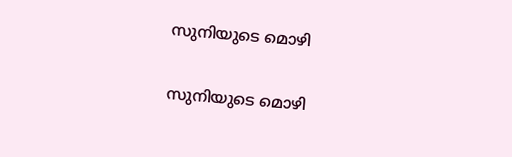സുനിയുടെ മൊഴി

സുനിയുടെ മൊഴി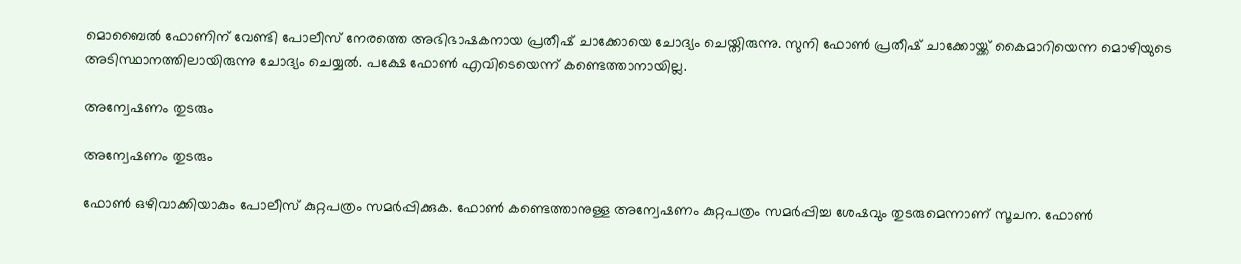മൊബൈല്‍ ഫോണിന് വേണ്ടി പോലീസ് നേരത്തെ അഭിഭാഷകനായ പ്രതീഷ് ചാക്കോയെ ചോദ്യം ചെയ്തിരുന്നു. സുനി ഫോണ്‍ പ്രതീഷ് ചാക്കോയ്ക്ക് കൈമാറിയെന്ന മൊഴിയുടെ അടിസ്ഥാനത്തിലായിരുന്നു ചോദ്യം ചെയ്യല്‍. പക്ഷേ ഫോണ്‍ എവിടെയെന്ന് കണ്ടെത്താനായില്ല.

അന്വേഷണം തുടരും

അന്വേഷണം തുടരും

ഫോണ്‍ ഒഴിവാക്കിയാകും പോലീസ് കുറ്റപത്രം സമര്‍പ്പിക്കുക. ഫോണ്‍ കണ്ടെത്താനുള്ള അന്വേഷണം കുറ്റപത്രം സമര്‍പ്പിച്ച ശേഷവും തുടരുമെന്നാണ് സൂചന. ഫോണ്‍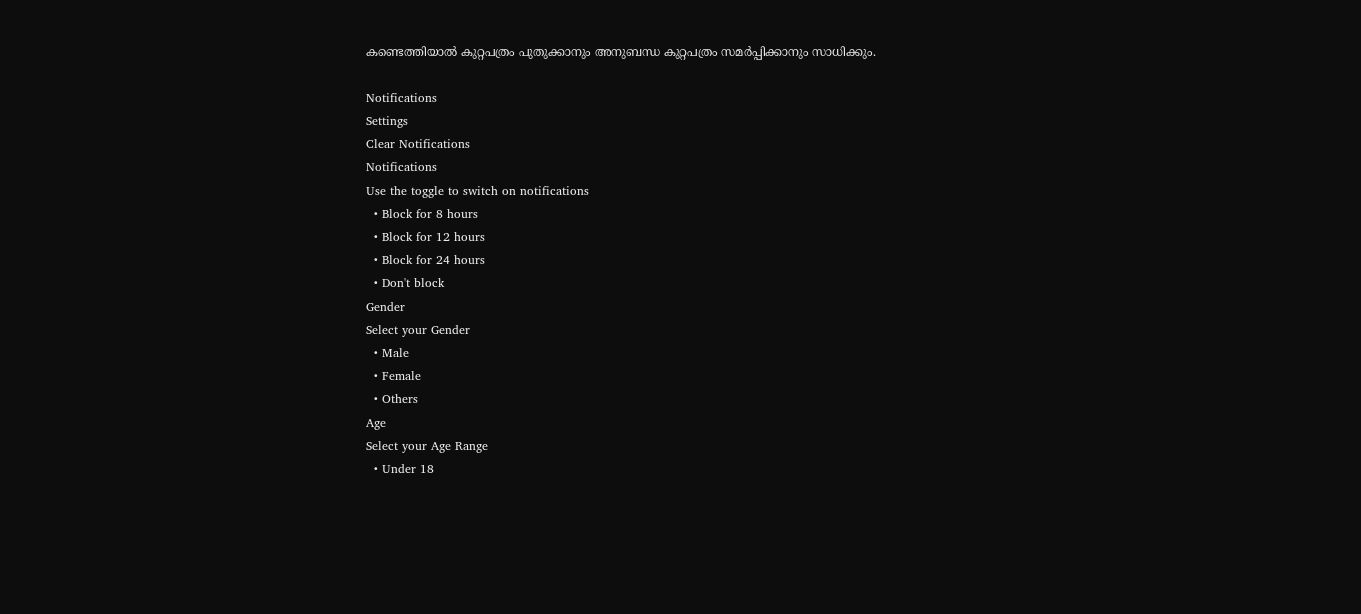കണ്ടെത്തിയാല്‍ കുറ്റപത്രം പുതുക്കാനും അനുബന്ധ കുറ്റപത്രം സമര്‍പ്പിക്കാനും സാധിക്കും.

Notifications
Settings
Clear Notifications
Notifications
Use the toggle to switch on notifications
  • Block for 8 hours
  • Block for 12 hours
  • Block for 24 hours
  • Don't block
Gender
Select your Gender
  • Male
  • Female
  • Others
Age
Select your Age Range
  • Under 18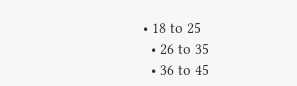• 18 to 25
  • 26 to 35
  • 36 to 45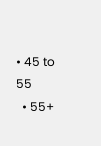• 45 to 55
  • 55+